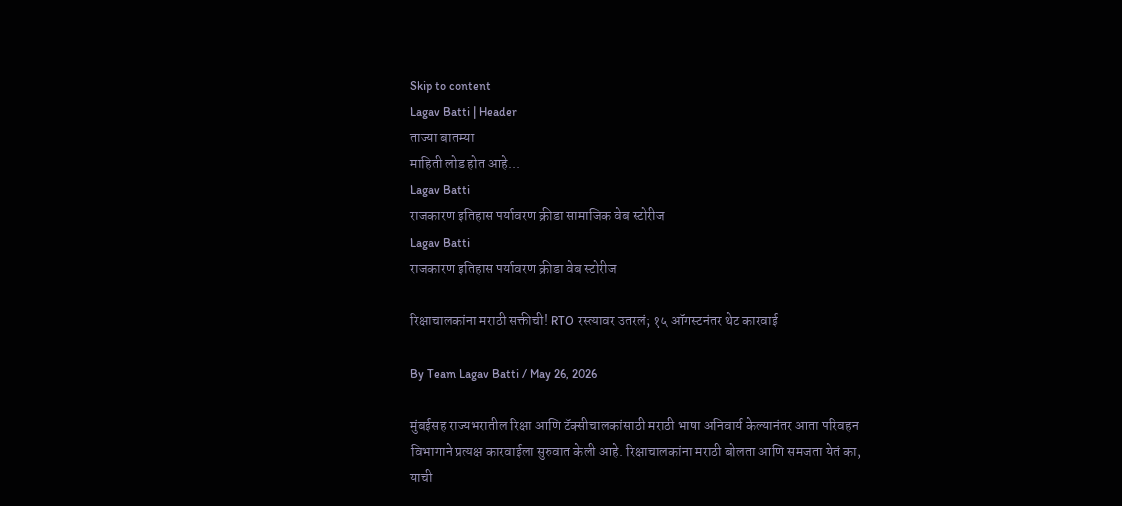Skip to content
Lagav Batti | Header
ताज्या बातम्या
माहिती लोड होत आहे...
Lagav Batti
राजकारण इतिहास पर्यावरण क्रीडा सामाजिक वेब स्टोरीज
Lagav Batti
राजकारण इतिहास पर्यावरण क्रीडा वेब स्टोरीज

रिक्षाचालकांना मराठी सक्तीची! RTO रस्त्यावर उतरलं; १५ ऑगस्टनंतर थेट कारवाई

By Team Lagav Batti / May 26, 2026

मुंबईसह राज्यभरातील रिक्षा आणि टॅक्सीचालकांसाठी मराठी भाषा अनिवार्य केल्यानंतर आता परिवहन विभागाने प्रत्यक्ष कारवाईला सुरुवात केली आहे. रिक्षाचालकांना मराठी बोलता आणि समजता येतं का, याची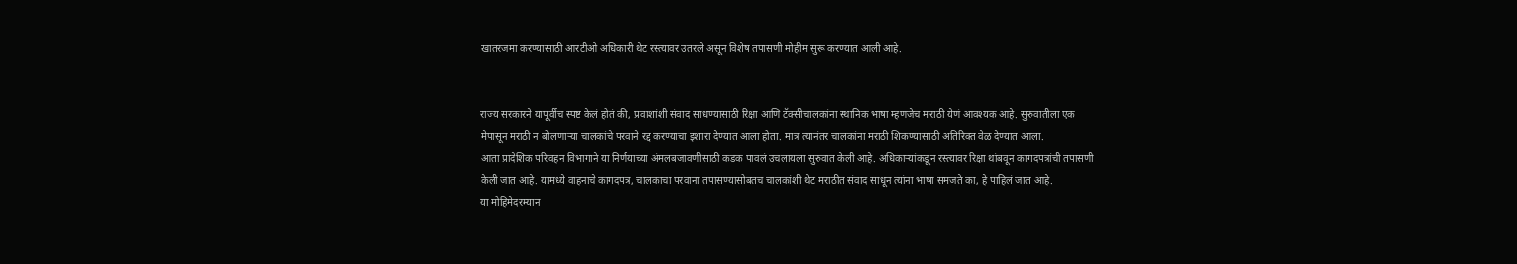खातरजमा करण्यासाठी आरटीओ अधिकारी थेट रस्त्यावर उतरले असून विशेष तपासणी मोहीम सुरू करण्यात आली आहे.


राज्य सरकारने यापूर्वीच स्पष्ट केलं होतं की, प्रवाशांशी संवाद साधण्यासाठी रिक्षा आणि टॅक्सीचालकांना स्थानिक भाषा म्हणजेच मराठी येणं आवश्यक आहे. सुरुवातीला एक मेपासून मराठी न बोलणाऱ्या चालकांचे परवाने रद्द करण्याचा इशारा देण्यात आला होता. मात्र त्यानंतर चालकांना मराठी शिकण्यासाठी अतिरिक्त वेळ देण्यात आला.
आता प्रादेशिक परिवहन विभागाने या निर्णयाच्या अंमलबजावणीसाठी कडक पावलं उचलायला सुरुवात केली आहे. अधिकाऱ्यांकडून रस्त्यावर रिक्षा थांबवून कागदपत्रांची तपासणी केली जात आहे. यामध्ये वाहनाचे कागदपत्र, चालकाचा परवाना तपासण्यासोबतच चालकांशी थेट मराठीत संवाद साधून त्यांना भाषा समजते का, हे पाहिलं जात आहे.
या मोहिमेदरम्यान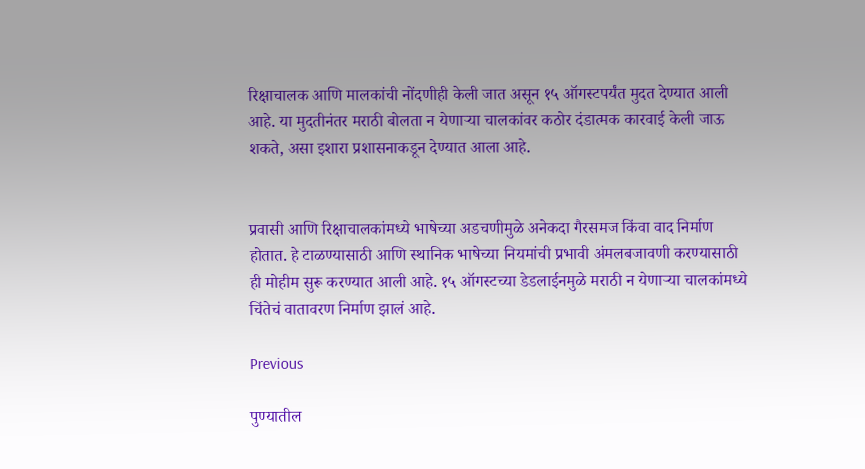रिक्षाचालक आणि मालकांची नोंदणीही केली जात असून १५ ऑगस्टपर्यंत मुदत देण्यात आली आहे. या मुदतीनंतर मराठी बोलता न येणाऱ्या चालकांवर कठोर दंडात्मक कारवाई केली जाऊ शकते, असा इशारा प्रशासनाकडून देण्यात आला आहे.


प्रवासी आणि रिक्षाचालकांमध्ये भाषेच्या अडचणीमुळे अनेकदा गैरसमज किंवा वाद निर्माण होतात. हे टाळण्यासाठी आणि स्थानिक भाषेच्या नियमांची प्रभावी अंमलबजावणी करण्यासाठी ही मोहीम सुरू करण्यात आली आहे. १५ ऑगस्टच्या डेडलाईनमुळे मराठी न येणाऱ्या चालकांमध्ये चिंतेचं वातावरण निर्माण झालं आहे.

Previous

पुण्यातील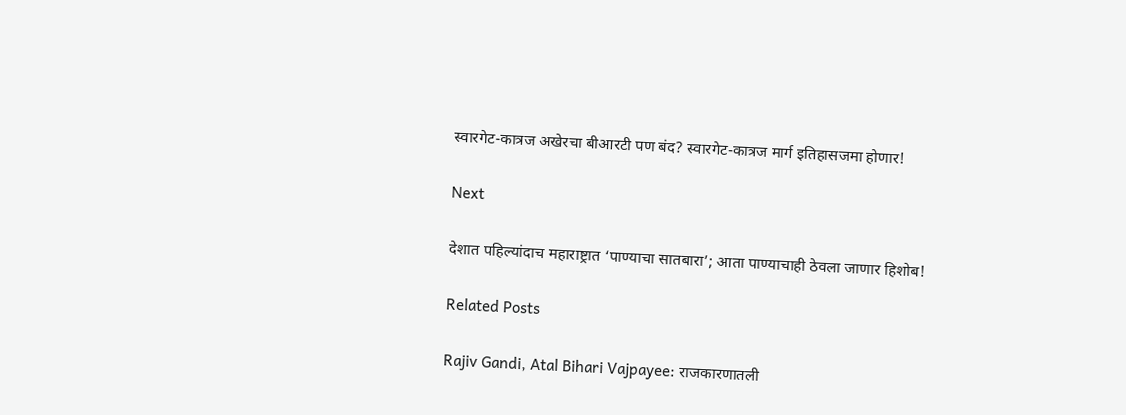स्वारगेट-कात्रज अखेरचा बीआरटी पण बंद? स्वारगेट-कात्रज मार्ग इतिहासजमा होणार!

Next

देशात पहिल्यांदाच महाराष्ट्रात ‘पाण्याचा सातबारा’; आता पाण्याचाही ठेवला जाणार हिशोब!

Related Posts

Rajiv Gandi, Atal Bihari Vajpayee: राजकारणातली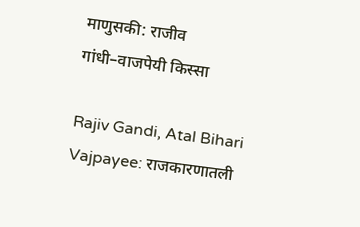माणुसकी: राजीव गांधी–वाजपेयी किस्सा

Rajiv Gandi, Atal Bihari Vajpayee: राजकारणातली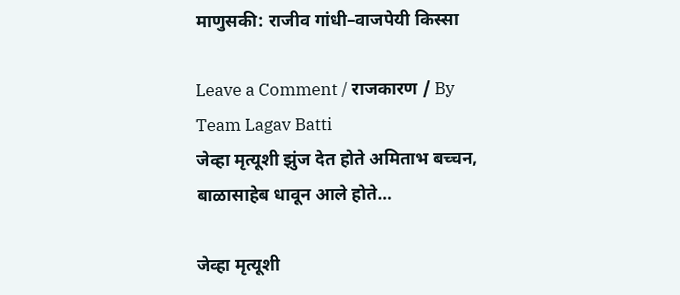माणुसकी: राजीव गांधी–वाजपेयी किस्सा

Leave a Comment / राजकारण / By Team Lagav Batti
जेव्हा मृत्यूशी झुंज देत होते अमिताभ बच्चन, बाळासाहेब धावून आले होते…

जेव्हा मृत्यूशी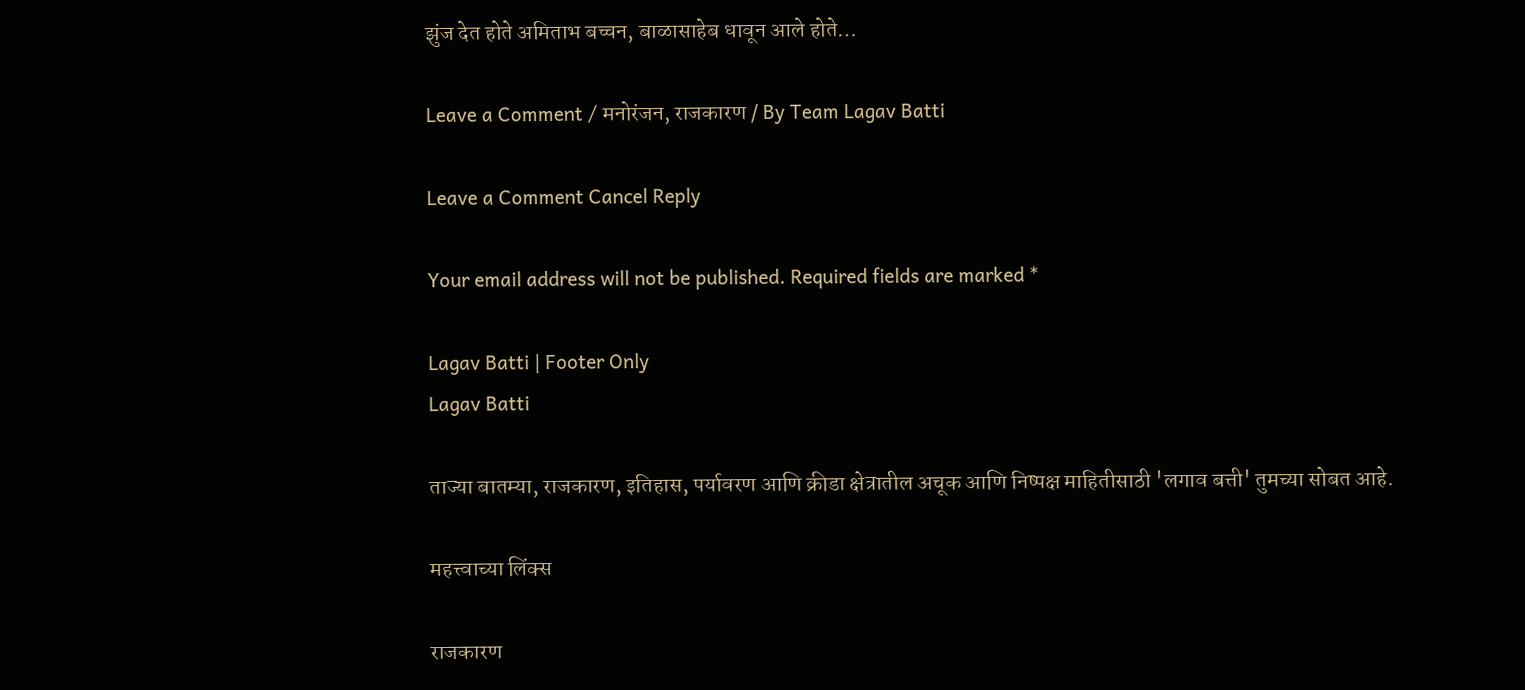झुंज देत होते अमिताभ बच्चन, बाळासाहेब धावून आले होते…

Leave a Comment / मनोरंजन, राजकारण / By Team Lagav Batti

Leave a Comment Cancel Reply

Your email address will not be published. Required fields are marked *

Lagav Batti | Footer Only
Lagav Batti

ताज्या बातम्या, राजकारण, इतिहास, पर्यावरण आणि क्रीडा क्षेत्रातील अचूक आणि निष्पक्ष माहितीसाठी 'लगाव बत्ती' तुमच्या सोबत आहे.

महत्त्वाच्या लिंक्स

राजकारण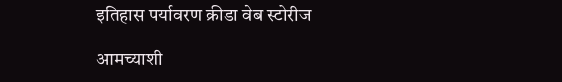इतिहास पर्यावरण क्रीडा वेब स्टोरीज

आमच्याशी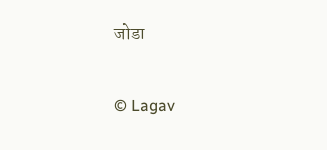जोडा

© Lagav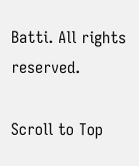Batti. All rights reserved.

Scroll to Top